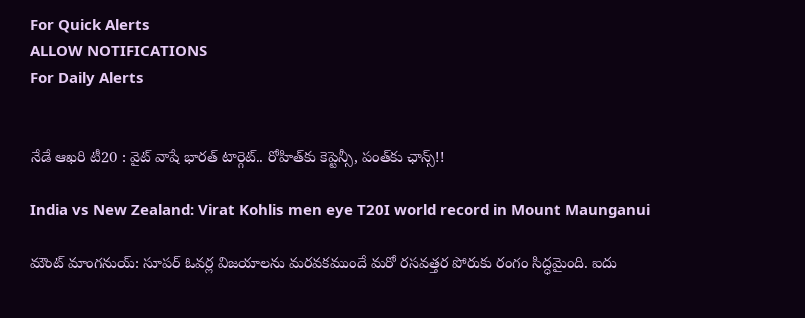For Quick Alerts
ALLOW NOTIFICATIONS
For Daily Alerts


నేడే ఆఖరి టీ20 : వైట్ వాషే భారత్ టార్గెట్.. రోహిత్‌కు కెప్టెన్సీ, పంత్‌కు ఛాన్స్!!

India vs New Zealand: Virat Kohlis men eye T20I world record in Mount Maunganui

మౌంట్‌ మాంగనుయ్‌: సూపర్ ఓవర్ల విజయాలను మరవకముందే మరో రసవత్తర పోరుకు రంగం సిద్ధమైంది. ఐదు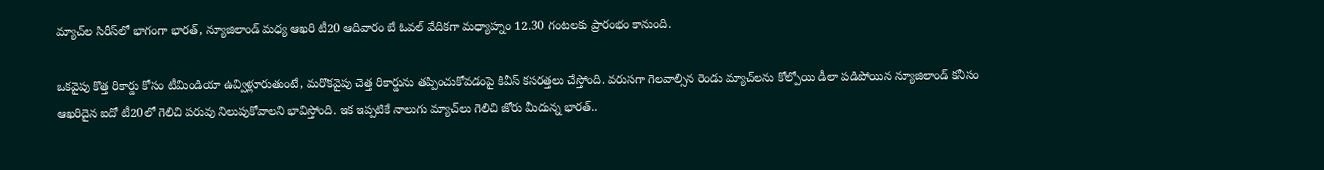మ్యాచ్‌ల సిరీస్‌లో భాగంగా భారత్, న్యూజిలాండ్ మధ్య ఆఖరి టీ20 ఆదివారం బే ఓవల్‌ వేదికగా మధ్యాహ్నం 12.30 గంటలకు ప్రారంభం కానుంది.

ఒకవైపు కొత్త రికార్డు కోసం టీమిండియా ఉవ్విళ్లూరుతుంటే, మరొకవైపు చెత్త రికార్డును తప్పించుకోవడంపై కివీస్‌ కసరత్తలు చేస్తోంది. వరుసగా గెలవాల్సిన రెండు మ్యాచ్‌లను కోల్పోయి డీలా పడిపోయిన న్యూజిలాండ్‌ కనీసం ఆఖరిదైన ఐదో టీ20లో గెలిచి పరువు నిలుపుకోవాలని భావిస్తోంది. ఇక ఇప్పటికే నాలుగు మ్యాచ్‌లు గెలిచి జోరు మీదున్న భారత్..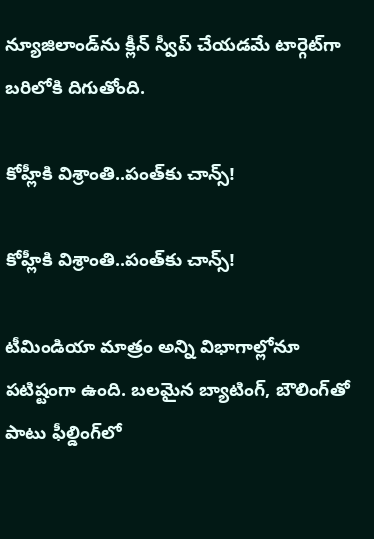న్యూజిలాండ్‌ను క్లీన్ స్వీప్ చేయడమే టార్గెట్‌గా బరిలోకి దిగుతోంది.

కోహ్లీకి విశ్రాంతి..పంత్‌కు చాన్స్!

కోహ్లీకి విశ్రాంతి..పంత్‌కు చాన్స్!

టీమిండియా మాత్రం అన్ని విభాగాల్లోనూ పటిష్టంగా ఉంది. బలమైన బ్యాటింగ్‌, బౌలింగ్‌తో పాటు ఫీల్డింగ్‌లో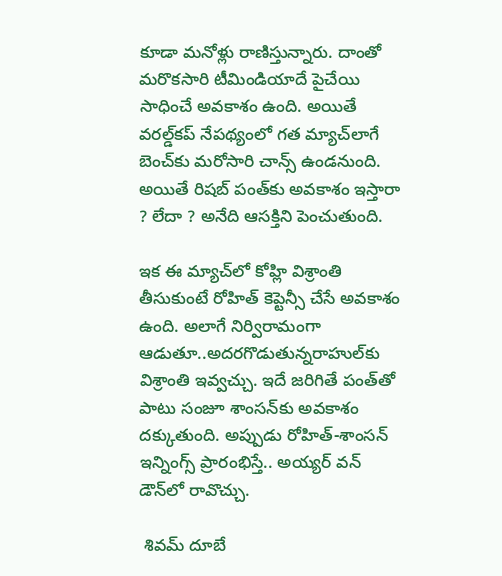కూడా మనోళ్లు రాణిస్తున్నారు. దాంతో మరొకసారి టీమిండియాదే పైచేయి సాధించే అవకాశం ఉంది. అయితే వరల్డ్‌కప్ నేపథ్యంలో గత మ్యాచ్‌లాగే బెంచ్‌కు మరోసారి చాన్స్ ఉండనుంది. అయితే రిషబ్ పంత్‌కు అవకాశం ఇస్తారా ? లేదా ? అనేది ఆసక్తిని పెంచుతుంది.

ఇక ఈ మ్యాచ్‌లో కోహ్లి విశ్రాంతి తీసుకుంటే రోహిత్ కెప్టెన్సీ చేసే అవకాశం ఉంది. అలాగే నిర్విరామంగా ఆడుతూ..అదరగొడుతున్నరాహుల్‌కు విశ్రాంతి ఇవ్వచ్చు. ఇదే జరిగితే పంత్‌తో పాటు సంజూ శాంసన్‌కు అవకాశం దక్కుతుంది. అప్పుడు రోహిత్-శాంసన్ ఇన్నింగ్స్ ప్రారంభిస్తే.. అయ్యర్ వన్ డౌన్‌లో రావొచ్చు.

 శివమ్ దూబే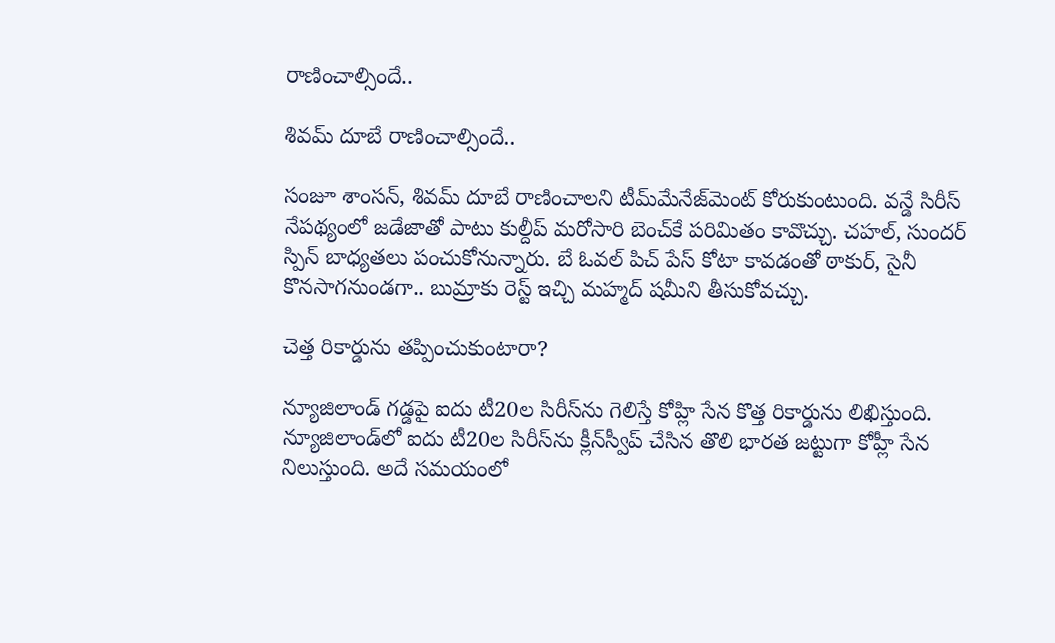రాణించాల్సిందే..

శివమ్ దూబే రాణించాల్సిందే..

సంజూ శాంసన్, శివమ్ దూబే రాణించాలని టీమ్‌మేనేజ్‌మెంట్ కోరుకుంటుంది. వన్డే సిరీస్ నేపథ్యంలో జడేజాతో పాటు కుల్దీప్ మరోసారి బెంచ్‌కే పరిమితం కావొచ్చు. చహల్, సుందర్ స్పిన్ బాధ్యతలు పంచుకోనున్నారు. బే ఓవల్‌ పిచ్ పేస్ కోటా కావడంతో ఠాకుర్, సైనీ కొనసాగనుండగా.. బుమ్రాకు రెస్ట్ ఇచ్చి మహ్మద్ షమీని తీసుకోవచ్చు.

చెత్త రికార్డును తప్పించుకుంటారా?

న్యూజిలాండ్‌ గడ్డపై ఐదు టీ20ల సిరీస్‌ను గెలిస్తే కోహ్లి సేన కొత్త రికార్డును లిఖిస్తుంది. న్యూజిలాండ్‌లో ఐదు టీ20ల సిరీస్‌ను క్లీన్‌స్వీప్‌ చేసిన తొలి భారత జట్టుగా కోహ్లీ సేన నిలుస్తుంది. అదే సమయంలో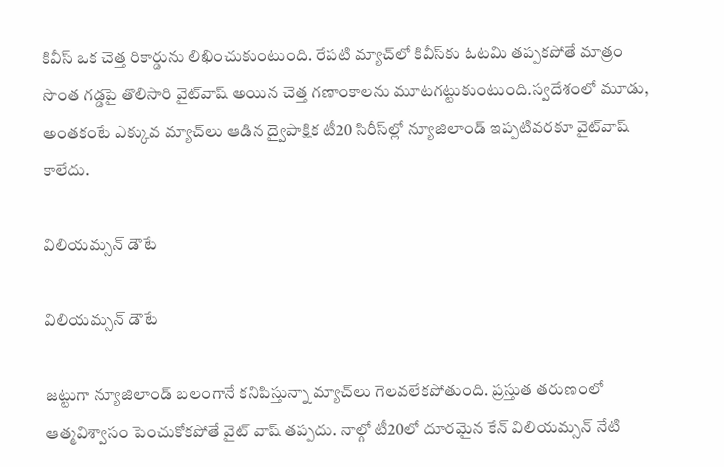కివీస్‌ ఒక చెత్త రికార్డును లిఖించుకుంటుంది. రేపటి మ్యాచ్‌లో కివీస్‌కు ఓటమి తప్పకపోతే మాత్రం సొంత గడ్డపై తొలిసారి వైట్‌వాష్‌ అయిన చెత్త గణాంకాలను మూటగట్టుకుంటుంది.స్వదేశంలో మూడు, అంతకంటే ఎక్కువ మ్యాచ్‌లు ఆడిన ద్వైపాక్షిక టీ20 సిరీస్‌ల్లో న్యూజిలాండ్‌ ఇప్పటివరకూ వైట్‌వాష్‌ కాలేదు.

విలియమ్సన్ డౌటే

విలియమ్సన్ డౌటే

జట్టుగా న్యూజిలాండ్ బలంగానే కనిపిస్తున్నా మ్యాచ్‌లు గెలవలేకపోతుంది. ప్రస్తుత తరుణంలో ఆత్మవిశ్వాసం పెంచుకోకపోతే వైట్ వాష్ తప్పదు. నాల్గో టీ20లో దూరమైన కేన్‌ విలియమ్సన్‌ నేటి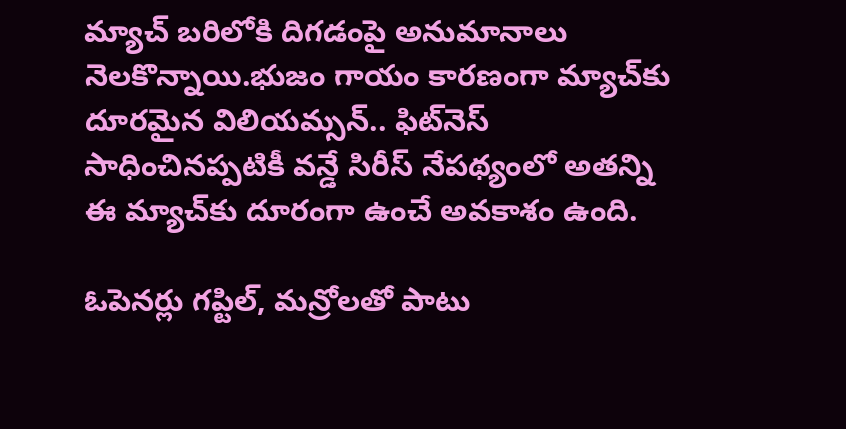మ్యాచ్‌ బరిలోకి దిగడంపై అనుమానాలు నెలకొన్నాయి.భుజం గాయం కారణంగా మ్యాచ్‌కు దూరమైన విలియమ్సన్‌.. ఫిట్‌నెస్ సాధించినప్పటికీ వన్డే సిరీస్ నేపథ్యంలో అతన్ని ఈ మ్యాచ్‌కు దూరంగా ఉంచే అవకాశం ఉంది.

ఓపెనర్లు గప్టిల్, మన్రోలతో పాటు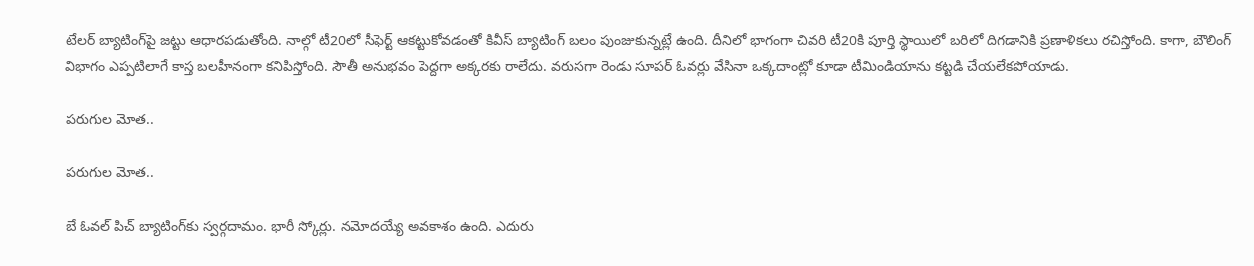టేలర్‌ బ్యాటింగ్‌పై జట్టు ఆధారపడుతోంది. నాల్గో టీ20లో సీఫెర్ట్‌ ఆకట్టుకోవడంతో కివీస్‌ బ్యాటింగ్‌ బలం పుంజుకున్నట్లే ఉంది. దీనిలో భాగంగా చివరి టీ20కి పూర్తి స్థాయిలో బరిలో దిగడానికి ప్రణాళికలు రచిస్తోంది. కాగా, బౌలింగ్‌ విభాగం ఎప్పటిలాగే కాస్త బలహీనంగా కనిపిస్తోంది. సౌతీ అనుభవం పెద్దగా అక్కరకు రాలేదు. వరుసగా రెండు సూపర్‌ ఓవర్లు వేసినా ఒక్కదాంట్లో కూడా టీమిండియాను కట్టడి చేయలేకపోయాడు.

పరుగుల మోత..

పరుగుల మోత..

బే ఓవల్‌ పిచ్ బ్యాటింగ్‌కు స్వర్గదామం. భారీ స్కోర్లు. నమోదయ్యే అవకాశం ఉంది. ఎదురు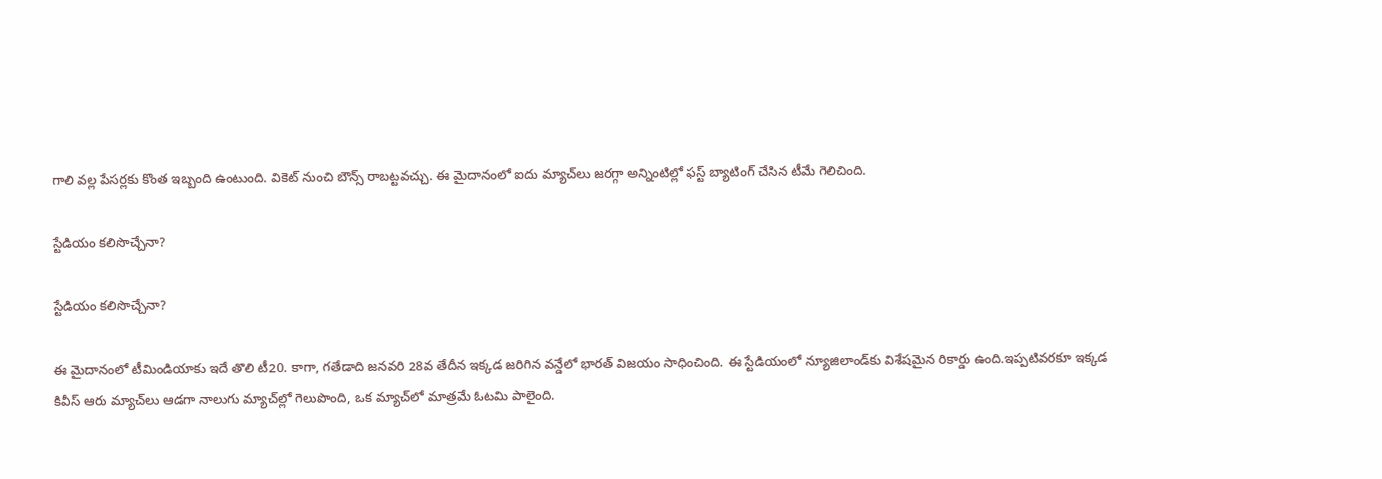గాలి వల్ల పేసర్లకు కొంత ఇబ్బంది ఉంటుంది. వికెట్ నుంచి బౌన్స్ రాబట్టవచ్చు. ఈ మైదానంలో ఐదు మ్యాచ్‌లు జరగ్గా అన్నింటిల్లో ఫస్ట్ బ్యాటింగ్ చేసిన టీమే గెలిచింది.

స్టేడియం కలిసొచ్చేనా?

స్టేడియం కలిసొచ్చేనా?

ఈ మైదానంలో టీమిండియాకు ఇదే తొలి టీ20. కాగా, గతేడాది జనవరి 28వ తేదీన ఇక్కడ జరిగిన వన్డేలో భారత్‌ విజయం సాధించింది. ఈ స్టేడియంలో న్యూజిలాండ్‌కు విశేషమైన రికార్డు ఉంది.ఇప్పటివరకూ ఇక్కడ కివీస్‌ ఆరు మ్యాచ్‌లు ఆడగా నాలుగు మ్యాచ్‌ల్లో గెలుపొంది, ఒక మ్యాచ్‌లో మాత్రమే ఓటమి పాలైంది.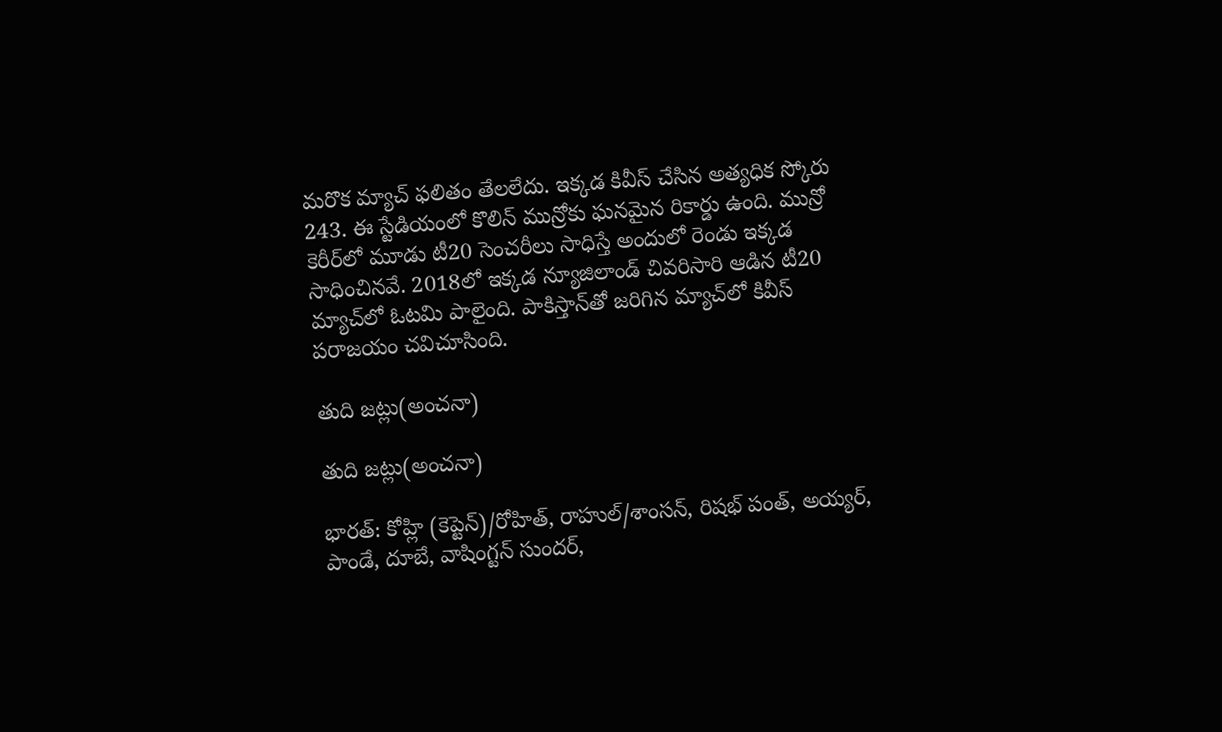మరొక మ్యాచ్‌ ఫలితం తేలలేదు. ఇక్కడ కివీస్‌ చేసిన అత్యధిక స్కోరు 243. ఈ స్టేడియంలో కొలిన్‌ మున్రోకు ఘనమైన రికార్డు ఉంది. మున్రో కెరీర్‌లో మూడు టీ20 సెంచరీలు సాధిస్తే అందులో రెండు ఇక్కడ సాధించినవే. 2018లో ఇక్కడ న్యూజిలాండ్‌ చివరిసారి ఆడిన టీ20 మ్యాచ్‌లో ఓటమి పాలైంది. పాకిస్తాన్‌తో జరిగిన మ్యాచ్‌లో కివీస్‌ పరాజయం చవిచూసింది.

తుది జట్లు(అంచనా)

తుది జట్లు(అంచనా)

భారత్‌: కోహ్లి (కెప్టెన్‌)/రోహిత్, రాహుల్/శాంసన్, రిషభ్‌ పంత్‌, అయ్యర్, పాండే, దూబే, వాషింగ్టన్‌ సుందర్,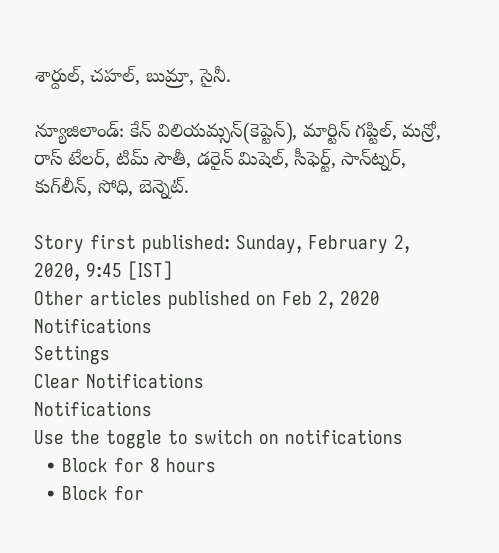శార్దుల్, చహల్‌, బుమ్రా, సైనీ.

న్యూజిలాండ్‌: కేన్‌ విలియమ్సన్‌(కెప్టెన్‌), మార్టిన్‌ గప్టిల్, మన్రో, రాస్‌ టేలర్, టిమ్‌ సౌతీ, డరైన్‌ మిషెల్, సీఫెర్ట్, సాన్‌ట్నర్, కుగ్‌లీన్, సోధి, బెన్నెట్‌.

Story first published: Sunday, February 2, 2020, 9:45 [IST]
Other articles published on Feb 2, 2020
Notifications
Settings
Clear Notifications
Notifications
Use the toggle to switch on notifications
  • Block for 8 hours
  • Block for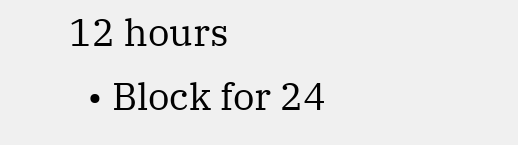12 hours
  • Block for 24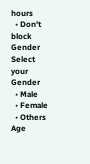hours
  • Don't block
Gender
Select your Gender
  • Male
  • Female
  • Others
Age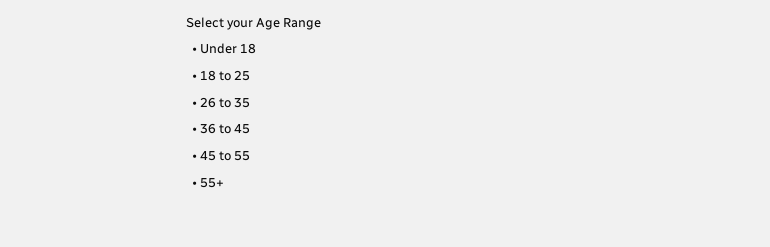Select your Age Range
  • Under 18
  • 18 to 25
  • 26 to 35
  • 36 to 45
  • 45 to 55
  • 55+